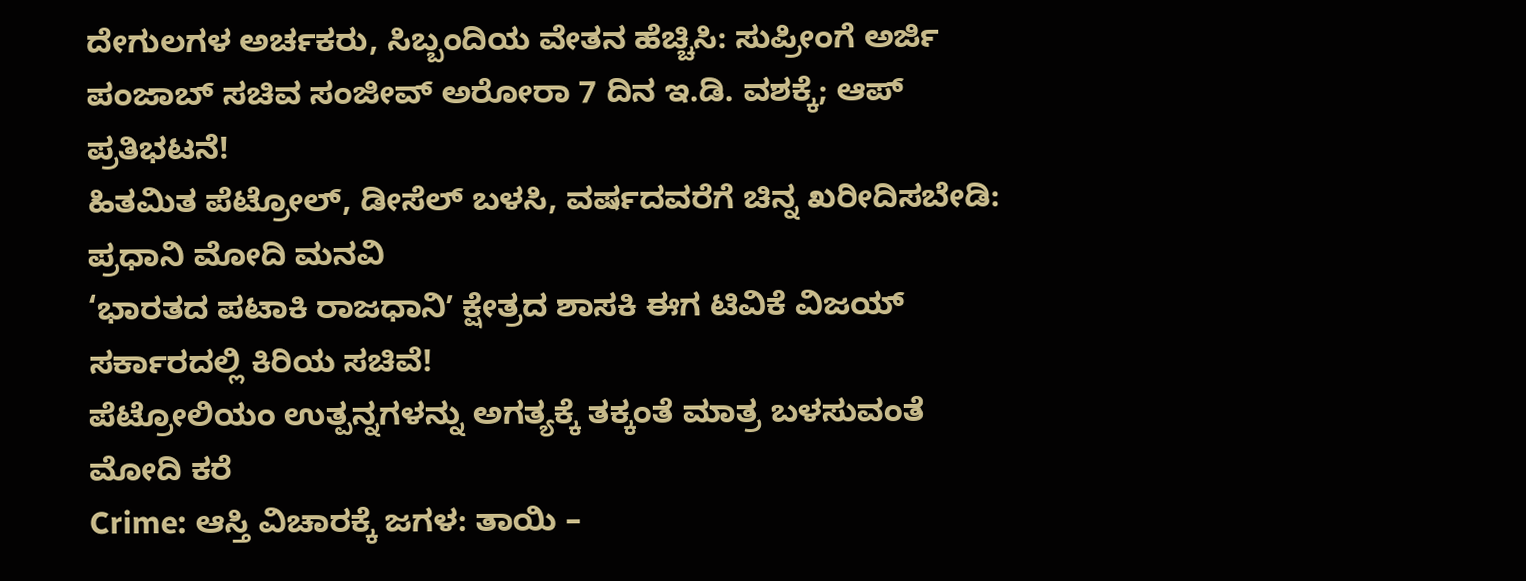ದೇಗುಲಗಳ ಅರ್ಚಕರು, ಸಿಬ್ಬಂದಿಯ ವೇತನ ಹೆಚ್ಚಿಸಿ: ಸುಪ್ರೀಂಗೆ ಅರ್ಜಿ
ಪಂಜಾಬ್ ಸಚಿವ ಸಂಜೀವ್ ಅರೋರಾ 7 ದಿನ ಇ.ಡಿ. ವಶಕ್ಕೆ; ಆಪ್ ಪ್ರತಿಭಟನೆ!
ಹಿತಮಿತ ಪೆಟ್ರೋಲ್, ಡೀಸೆಲ್ ಬಳಸಿ, ವರ್ಷದವರೆಗೆ ಚಿನ್ನ ಖರೀದಿಸಬೇಡಿ: ಪ್ರಧಾನಿ ಮೋದಿ ಮನವಿ
‘ಭಾರತದ ಪಟಾಕಿ ರಾಜಧಾನಿʼ ಕ್ಷೇತ್ರದ ಶಾಸಕಿ ಈಗ ಟಿವಿಕೆ ವಿಜಯ್ ಸರ್ಕಾರದಲ್ಲಿ ಕಿರಿಯ ಸಚಿವೆ!
ಪೆಟ್ರೋಲಿಯಂ ಉತ್ಪನ್ನಗಳನ್ನು ಅಗತ್ಯಕ್ಕೆ ತಕ್ಕಂತೆ ಮಾತ್ರ ಬಳಸುವಂತೆ ಮೋದಿ ಕರೆ
Crime: ಆಸ್ತಿ ವಿಚಾರಕ್ಕೆ ಜಗಳ: ತಾಯಿ –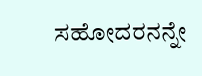ಸಹೋದರನನ್ನೇ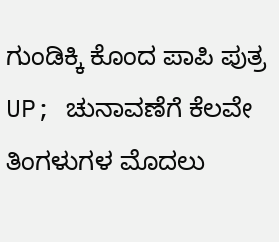ಗುಂಡಿಕ್ಕಿ ಕೊಂದ ಪಾಪಿ ಪುತ್ರ
UP; ಚುನಾವಣೆಗೆ ಕೆಲವೇ ತಿಂಗಳುಗಳ ಮೊದಲು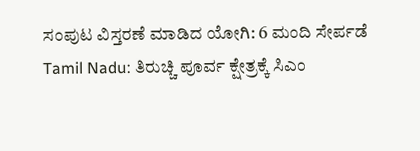ಸಂಪುಟ ವಿಸ್ತರಣೆ ಮಾಡಿದ ಯೋಗಿ: 6 ಮಂದಿ ಸೇರ್ಪಡೆ
Tamil Nadu: ತಿರುಚ್ಚಿ ಪೂರ್ವ ಕ್ಷೇತ್ರಕ್ಕೆ ಸಿಎಂ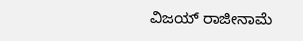ವಿಜಯ್ ರಾಜೀನಾಮೆ